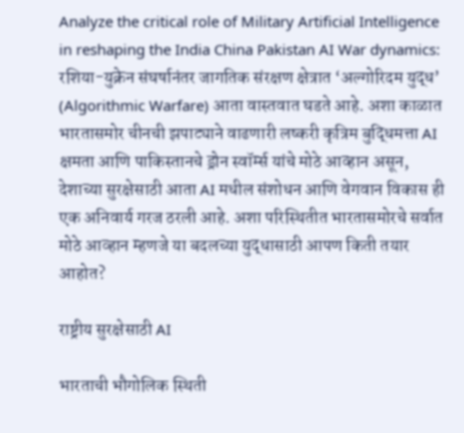Analyze the critical role of Military Artificial Intelligence in reshaping the India China Pakistan AI War dynamics: रशिया-युक्रेन संघर्षानंतर जागतिक संरक्षण क्षेत्रात ‘अल्गोरिदम युद्ध’ (Algorithmic Warfare) आता वास्तवात घडते आहे. अशा काळात भारतासमोर चीनची झपाट्याने वाढणारी लष्करी कृत्रिम बुद्धिमत्ता AI क्षमता आणि पाकिस्तानचे ड्रोन स्वॉर्म्स यांचे मोठे आव्हान असून, देशाच्या सुरक्षेसाठी आता AI मधील संशोधन आणि वेगवान विकास ही एक अनिवार्य गरज ठरली आहे. अशा परिस्थितीत भारतासमोरचे सर्वात मोठे आव्हान म्हणजे या बदलच्या युद्धासाठी आपण किती तयार आहोत?

राष्ट्रीय सुरक्षेसाठी AI

भारताची भौगोलिक स्थिती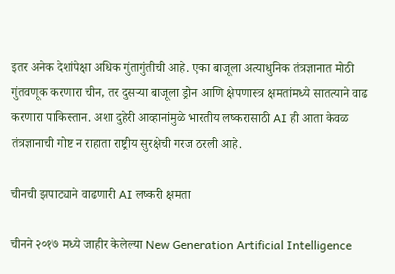इतर अनेक देशांपेक्षा अधिक गुंतागुंतीची आहे. एका बाजूला अत्याधुनिक तंत्रज्ञानात मोठी गुंतवणूक करणारा चीन, तर दुसऱ्या बाजूला ड्रोन आणि क्षेपणास्त्र क्षमतांमध्ये सातत्याने वाढ करणारा पाकिस्तान. अशा दुहेरी आव्हानांमुळे भारतीय लष्करासाठी AI ही आता केवळ तंत्रज्ञानाची गोष्ट न राहाता राष्ट्रीय सुरक्षेची गरज ठरली आहे.

चीनची झपाट्याने वाढणारी AI लष्करी क्षमता

चीनने २०१७ मध्ये जाहीर केलेल्या New Generation Artificial Intelligence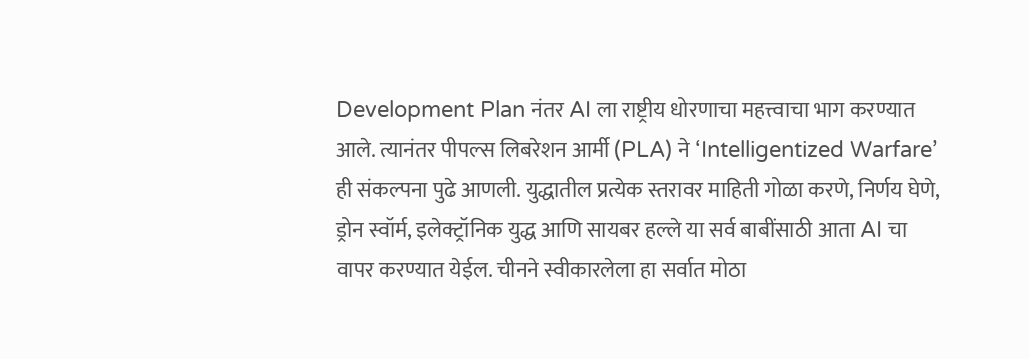Development Plan नंतर AI ला राष्ट्रीय धोरणाचा महत्त्वाचा भाग करण्यात आले. त्यानंतर पीपल्स लिबरेशन आर्मी (PLA) ने ‘Intelligentized Warfare’ ही संकल्पना पुढे आणली. युद्धातील प्रत्येक स्तरावर माहिती गोळा करणे, निर्णय घेणे, ड्रोन स्वॉर्म, इलेक्ट्रॉनिक युद्ध आणि सायबर हल्ले या सर्व बाबींसाठी आता AI चा वापर करण्यात येईल. चीनने स्वीकारलेला हा सर्वात मोठा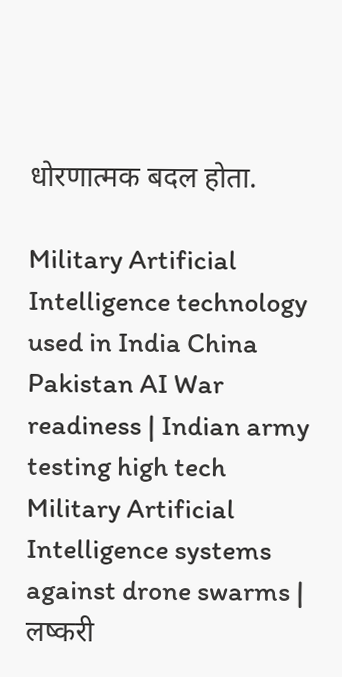धोरणात्मक बदल होता.

Military Artificial Intelligence technology used in India China Pakistan AI War readiness | Indian army testing high tech Military Artificial Intelligence systems against drone swarms | लष्करी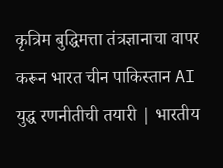कृत्रिम बुद्धिमत्ता तंत्रज्ञानाचा वापर करून भारत चीन पाकिस्तान AI युद्ध रणनीतीची तयारी | भारतीय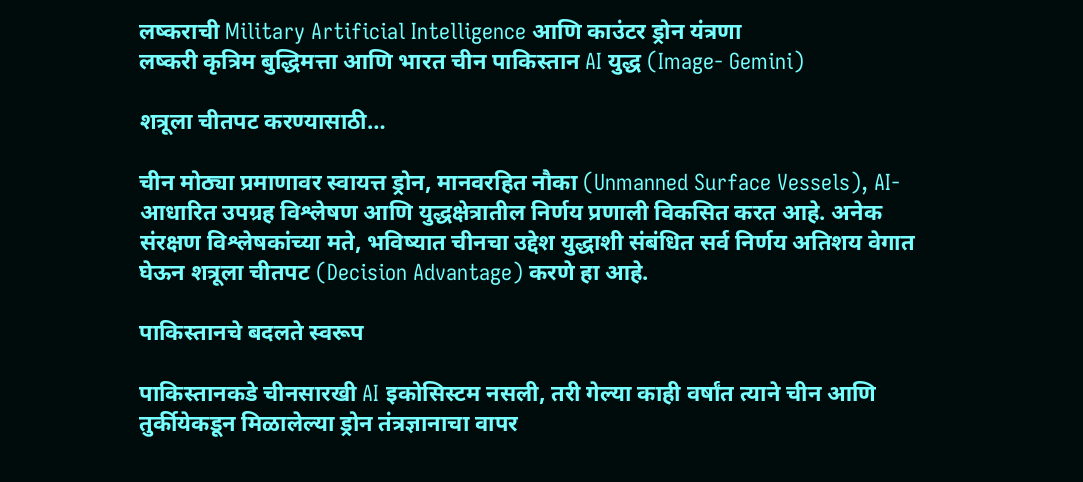लष्कराची Military Artificial Intelligence आणि काउंटर ड्रोन यंत्रणा
लष्करी कृत्रिम बुद्धिमत्ता आणि भारत चीन पाकिस्तान AI युद्ध (Image- Gemini)

शत्रूला चीतपट करण्यासाठी…

चीन मोठ्या प्रमाणावर स्वायत्त ड्रोन, मानवरहित नौका (Unmanned Surface Vessels), AI-आधारित उपग्रह विश्लेषण आणि युद्धक्षेत्रातील निर्णय प्रणाली विकसित करत आहे. अनेक संरक्षण विश्लेषकांच्या मते, भविष्यात चीनचा उद्देश युद्धाशी संबंधित सर्व निर्णय अतिशय वेगात घेऊन शत्रूला चीतपट (Decision Advantage) करणे हा आहे.

पाकिस्तानचे बदलते स्वरूप

पाकिस्तानकडे चीनसारखी AI इकोसिस्टम नसली, तरी गेल्या काही वर्षांत त्याने चीन आणि तुर्कीयेकडून मिळालेल्या ड्रोन तंत्रज्ञानाचा वापर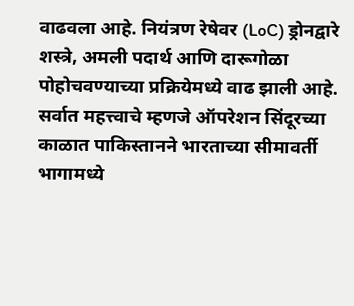वाढवला आहे. नियंत्रण रेषेवर (LoC) ड्रोनद्वारे शस्त्रे, अमली पदार्थ आणि दारूगोळा पोहोचवण्याच्या प्रक्रियेमध्ये वाढ झाली आहे. सर्वात महत्त्वाचे म्हणजे ऑपरेशन सिंदूरच्या काळात पाकिस्तानने भारताच्या सीमावर्ती भागामध्ये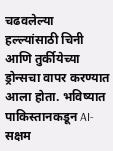चढवलेल्या हल्ल्यांसाठी चिनी आणि तुर्कीयेच्या ड्रोन्सचा वापर करण्यात आला होता. भविष्यात पाकिस्तानकडून AI-सक्षम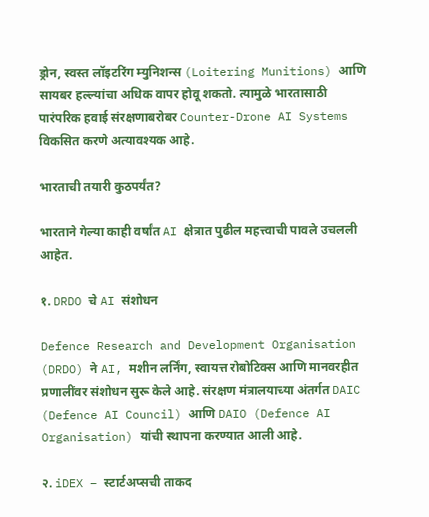ड्रोन, स्वस्त लॉइटरिंग म्युनिशन्स (Loitering Munitions) आणि सायबर हल्ल्यांचा अधिक वापर होवू शकतो. त्यामुळे भारतासाठी पारंपरिक हवाई संरक्षणाबरोबर Counter-Drone AI Systems विकसित करणे अत्यावश्यक आहे.

भारताची तयारी कुठपर्यंत?

भारताने गेल्या काही वर्षांत AI क्षेत्रात पुढील महत्त्वाची पावले उचलली आहेत.

१. DRDO चे AI संशोधन

Defence Research and Development Organisation (DRDO) ने AI, मशीन लर्निंग, स्वायत्त रोबोटिक्स आणि मानवरहीत प्रणालींवर संशोधन सुरू केले आहे. संरक्षण मंत्रालयाच्या अंतर्गत DAIC (Defence AI Council) आणि DAIO (Defence AI Organisation) यांची स्थापना करण्यात आली आहे.

२. iDEX – स्टार्टअप्सची ताकद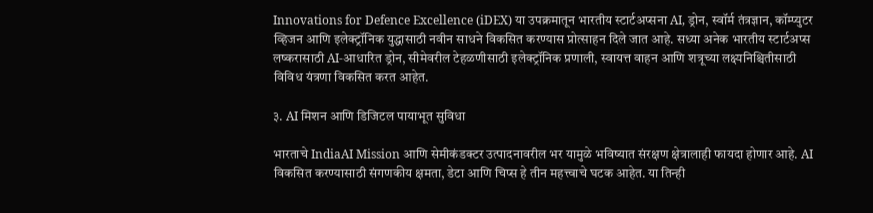Innovations for Defence Excellence (iDEX) या उपक्रमातून भारतीय स्टार्टअप्सना AI, ड्रोन, स्वॉर्म तंत्रज्ञान, कॉम्प्युटर व्हिजन आणि इलेक्ट्रॉनिक युद्धासाठी नवीन साधने विकसित करण्यास प्रोत्साहन दिले जात आहे. सध्या अनेक भारतीय स्टार्टअप्स लष्करासाठी AI-आधारित ड्रोन, सीमेवरील टेहळणीसाठी इलेक्ट्रॉनिक प्रणाली, स्वायत्त वाहन आणि शत्रूच्या लक्ष्यनिश्चितीसाठी विविध यंत्रणा विकसित करत आहेत.

३. AI मिशन आणि डिजिटल पायाभूत सुविधा

भारताचे IndiaAI Mission आणि सेमीकंडक्टर उत्पादनावरील भर यामुळे भविष्यात संरक्षण क्षेत्रालाही फायदा होणार आहे. AI विकसित करण्यासाठी संगणकीय क्षमता, डेटा आणि चिप्स हे तीन महत्त्वाचे घटक आहेत. या तिन्ही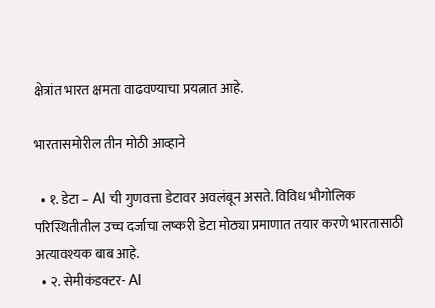क्षेत्रांत भारत क्षमता वाढवण्याचा प्रयत्नात आहे.

भारतासमोरील तीन मोठी आव्हाने

  • १. डेटा – AI ची गुणवत्ता डेटावर अवलंबून असते. विविध भौगोलिक परिस्थितीतील उच्च दर्जाचा लष्करी डेटा मोठ्या प्रमाणात तयार करणे भारतासाठी अत्यावश्यक बाब आहे.
  • २. सेमीकंडक्टर- AI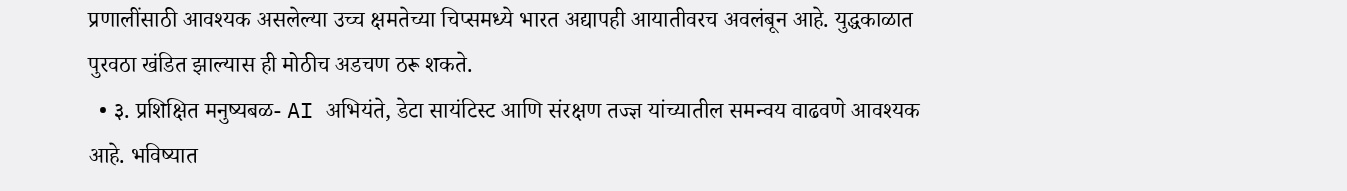प्रणालींसाठी आवश्यक असलेल्या उच्च क्षमतेच्या चिप्समध्ये भारत अद्यापही आयातीवरच अवलंबून आहे. युद्धकाळात पुरवठा खंडित झाल्यास ही मोठीच अडचण ठरू शकते.
  • ३. प्रशिक्षित मनुष्यबळ- AI अभियंते, डेटा सायंटिस्ट आणि संरक्षण तज्ज्ञ यांच्यातील समन्वय वाढवणे आवश्यक आहे. भविष्यात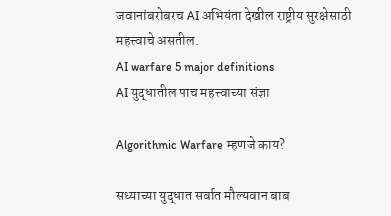जवानांबरोबरच AI अभियंता देखील राष्ट्रीय सुरक्षेसाठी महत्त्वाचे असतील.
AI warfare 5 major definitions
AI युद्धातील पाच महत्त्वाच्या संज्ञा

Algorithmic Warfare म्हणजे काय?

सध्याच्या युद्धात सर्वात मौल्यवान बाब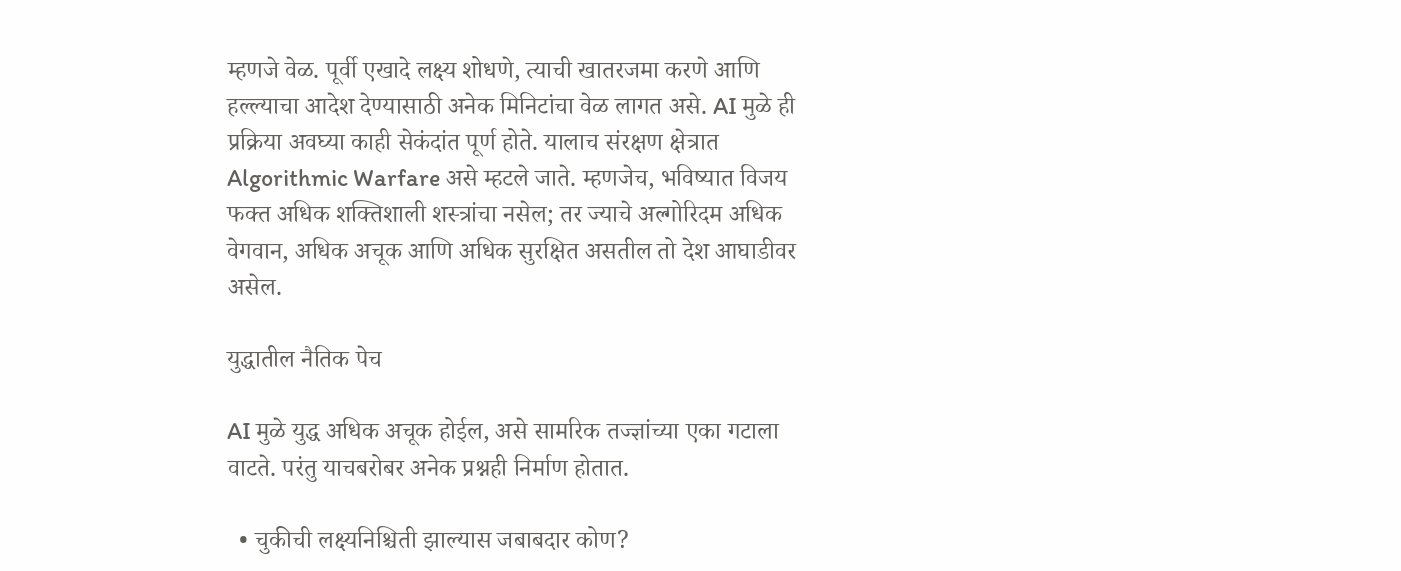म्हणजे वेळ. पूर्वी एखादे लक्ष्य शोधणे, त्याची खातरजमा करणे आणि हल्ल्याचा आदेश देण्यासाठी अनेक मिनिटांचा वेळ लागत असे. AI मुळे ही प्रक्रिया अवघ्या काही सेकंदांत पूर्ण होते. यालाच संरक्षण क्षेत्रात Algorithmic Warfare असे म्हटले जाते. म्हणजेच, भविष्यात विजय फक्त अधिक शक्तिशाली शस्त्रांचा नसेल; तर ज्याचे अल्गोरिदम अधिक वेगवान, अधिक अचूक आणि अधिक सुरक्षित असतील तो देश आघाडीवर असेल.

युद्धातील नैतिक पेच

AI मुळे युद्ध अधिक अचूक होईल, असे सामरिक तज्ज्ञांच्या एका गटाला वाटते. परंतु याचबरोबर अनेक प्रश्नही निर्माण होतात.

  • चुकीची लक्ष्यनिश्चिती झाल्यास जबाबदार कोण?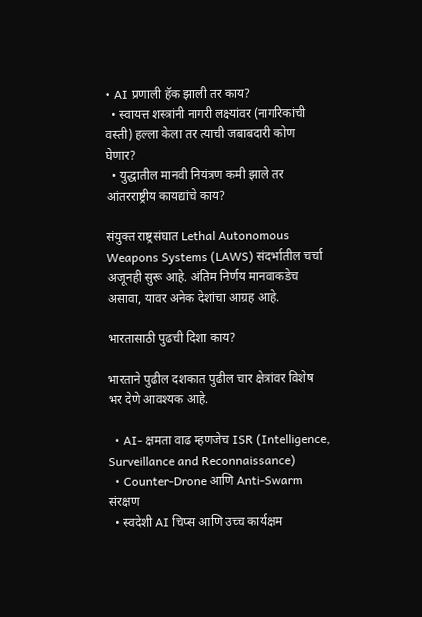• AI प्रणाली हॅक झाली तर काय?
  • स्वायत्त शस्त्रांनी नागरी लक्ष्यांवर (नागरिकांची वस्ती) हल्ला केला तर त्याची जबाबदारी कोण घेणार?
  • युद्धातील मानवी नियंत्रण कमी झाले तर आंतरराष्ट्रीय कायद्यांचे काय?

संयुक्त राष्ट्रसंघात Lethal Autonomous Weapons Systems (LAWS) संदर्भातील चर्चा अजूनही सुरू आहे. अंतिम निर्णय मानवाकडेच असावा, यावर अनेक देशांचा आग्रह आहे.

भारतासाठी पुढची दिशा काय?

भारताने पुढील दशकात पुढील चार क्षेत्रांवर विशेष भर देणे आवश्यक आहे.

  • AI- क्षमता वाढ म्हणजेच ISR (Intelligence, Surveillance and Reconnaissance)
  • Counter-Drone आणि Anti-Swarm संरक्षण
  • स्वदेशी AI चिप्स आणि उच्च कार्यक्षम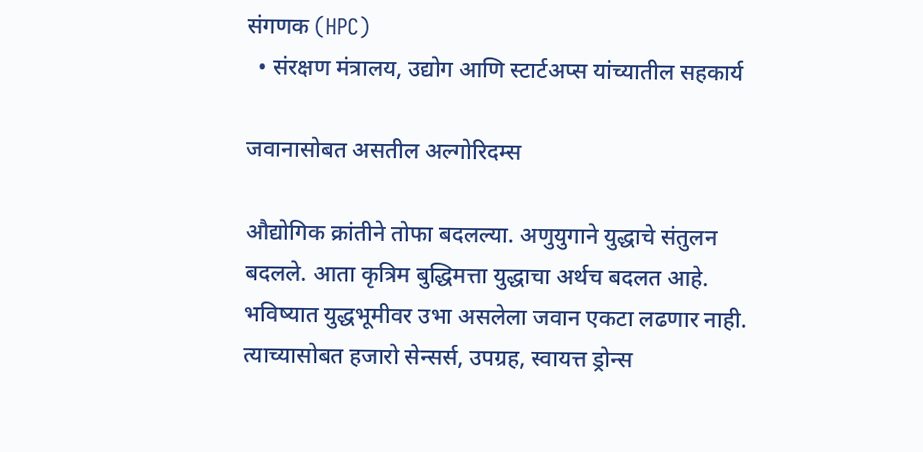संगणक (HPC)
  • संरक्षण मंत्रालय, उद्योग आणि स्टार्टअप्स यांच्यातील सहकार्य

जवानासोबत असतील अल्गोरिदम्स

औद्योगिक क्रांतीने तोफा बदलल्या. अणुयुगाने युद्धाचे संतुलन बदलले. आता कृत्रिम बुद्धिमत्ता युद्धाचा अर्थच बदलत आहे. भविष्यात युद्धभूमीवर उभा असलेला जवान एकटा लढणार नाही. त्याच्यासोबत हजारो सेन्सर्स, उपग्रह, स्वायत्त ड्रोन्स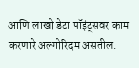आणि लाखो डेटा पॉइंट्सवर काम करणारे अल्गोरिदम असतील.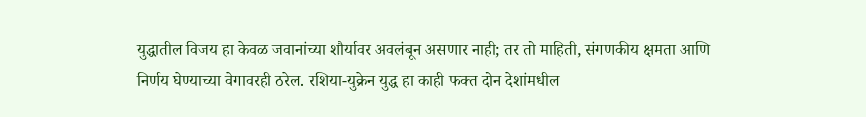युद्धातील विजय हा केवळ जवानांच्या शौर्यावर अवलंबून असणार नाही; तर तो माहिती, संगणकीय क्षमता आणि निर्णय घेण्याच्या वेगावरही ठरेल. रशिया-युक्रेन युद्ध हा काही फक्त दोन देशांमधील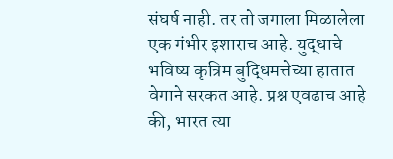संघर्ष नाही. तर तो जगाला मिळालेला एक गंभीर इशाराच आहे. युद्धाचे भविष्य कृत्रिम बुद्धिमत्तेच्या हातात वेगाने सरकत आहे. प्रश्न एवढाच आहे की, भारत त्या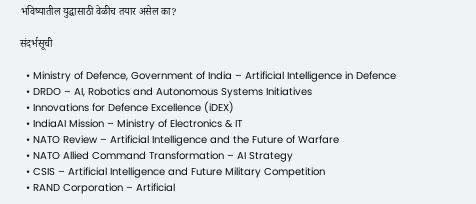भविष्यातील युद्धासाठी वेळीच तयार असेल का?

संदर्भसूची

  • Ministry of Defence, Government of India – Artificial Intelligence in Defence
  • DRDO – AI, Robotics and Autonomous Systems Initiatives
  • Innovations for Defence Excellence (iDEX)
  • IndiaAI Mission – Ministry of Electronics & IT
  • NATO Review – Artificial Intelligence and the Future of Warfare
  • NATO Allied Command Transformation – AI Strategy
  • CSIS – Artificial Intelligence and Future Military Competition
  • RAND Corporation – Artificial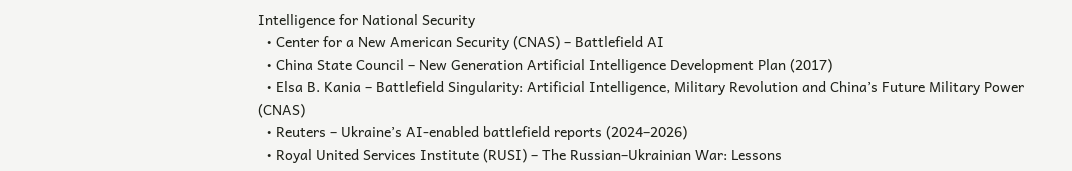Intelligence for National Security
  • Center for a New American Security (CNAS) – Battlefield AI
  • China State Council – New Generation Artificial Intelligence Development Plan (2017)
  • Elsa B. Kania – Battlefield Singularity: Artificial Intelligence, Military Revolution and China’s Future Military Power (CNAS)
  • Reuters – Ukraine’s AI-enabled battlefield reports (2024–2026)
  • Royal United Services Institute (RUSI) – The Russian–Ukrainian War: Lessons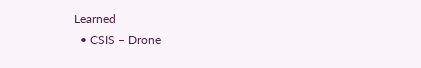Learned
  • CSIS – Drone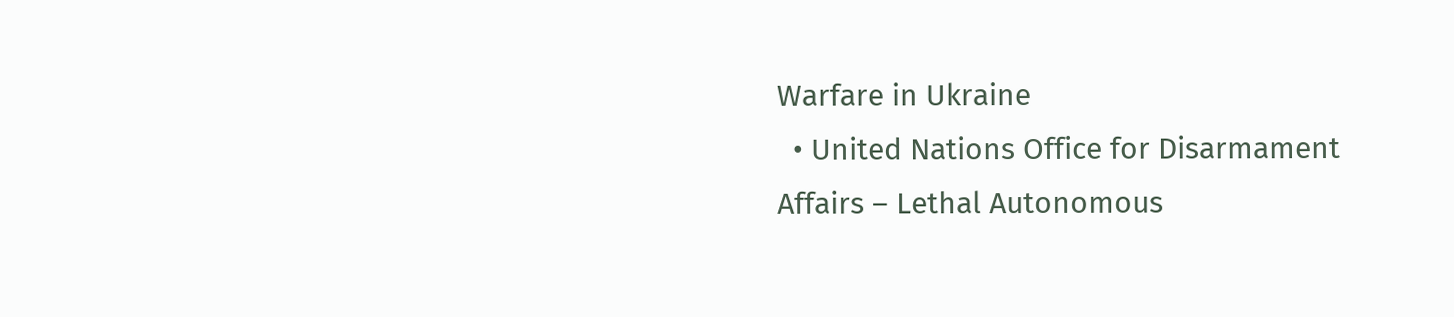Warfare in Ukraine
  • United Nations Office for Disarmament Affairs – Lethal Autonomous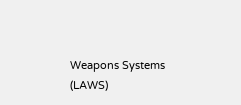Weapons Systems (LAWS)